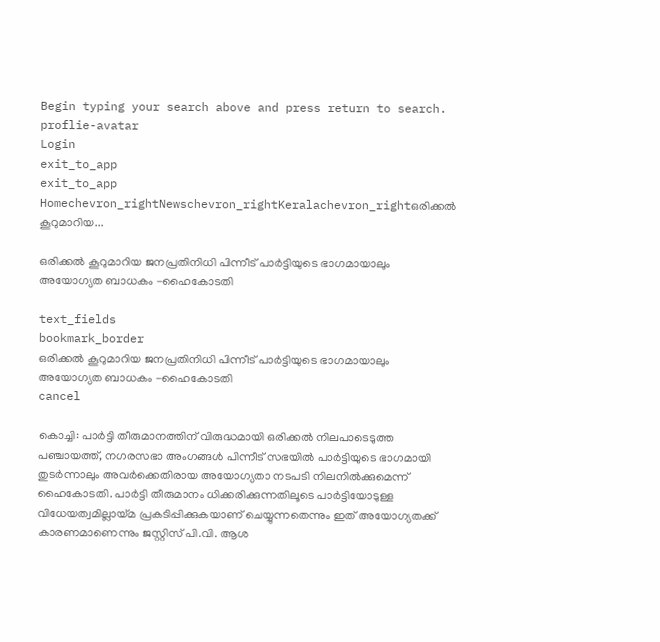Begin typing your search above and press return to search.
proflie-avatar
Login
exit_to_app
exit_to_app
Homechevron_rightNewschevron_rightKeralachevron_rightഒരിക്കല്‍ കൂറുമാറിയ...

ഒരിക്കല്‍ കൂറുമാറിയ ജനപ്രതിനിധി പിന്നീട് പാര്‍ട്ടിയുടെ ഭാഗമായാലും അയോഗ്യത ബാധകം -ഹൈകോടതി

text_fields
bookmark_border
ഒരിക്കല്‍ കൂറുമാറിയ ജനപ്രതിനിധി പിന്നീട് പാര്‍ട്ടിയുടെ ഭാഗമായാലും അയോഗ്യത ബാധകം -ഹൈകോടതി
cancel

കൊച്ചി: പാര്‍ട്ടി തീരുമാനത്തിന് വിരുദ്ധമായി ഒരിക്കല്‍ നിലപാടെടുത്ത പഞ്ചായത്ത്, നഗരസഭാ അംഗങ്ങള്‍ പിന്നീട് സഭയില്‍ പാര്‍ട്ടിയുടെ ഭാഗമായി തുടര്‍ന്നാലും അവര്‍ക്കെതിരായ അയോഗ്യതാ നടപടി നിലനില്‍ക്കുമെന്ന് ഹൈകോടതി. പാര്‍ട്ടി തീരുമാനം ധിക്കരിക്കുന്നതിലൂടെ പാര്‍ട്ടിയോടുള്ള വിധേയത്വമില്ലായ്മ പ്രകടിപ്പിക്കുകയാണ് ചെയ്യുന്നതെന്നും ഇത് അയോഗ്യതക്ക് കാരണമാണെന്നും ജസ്റ്റിസ് പി.വി. ആശ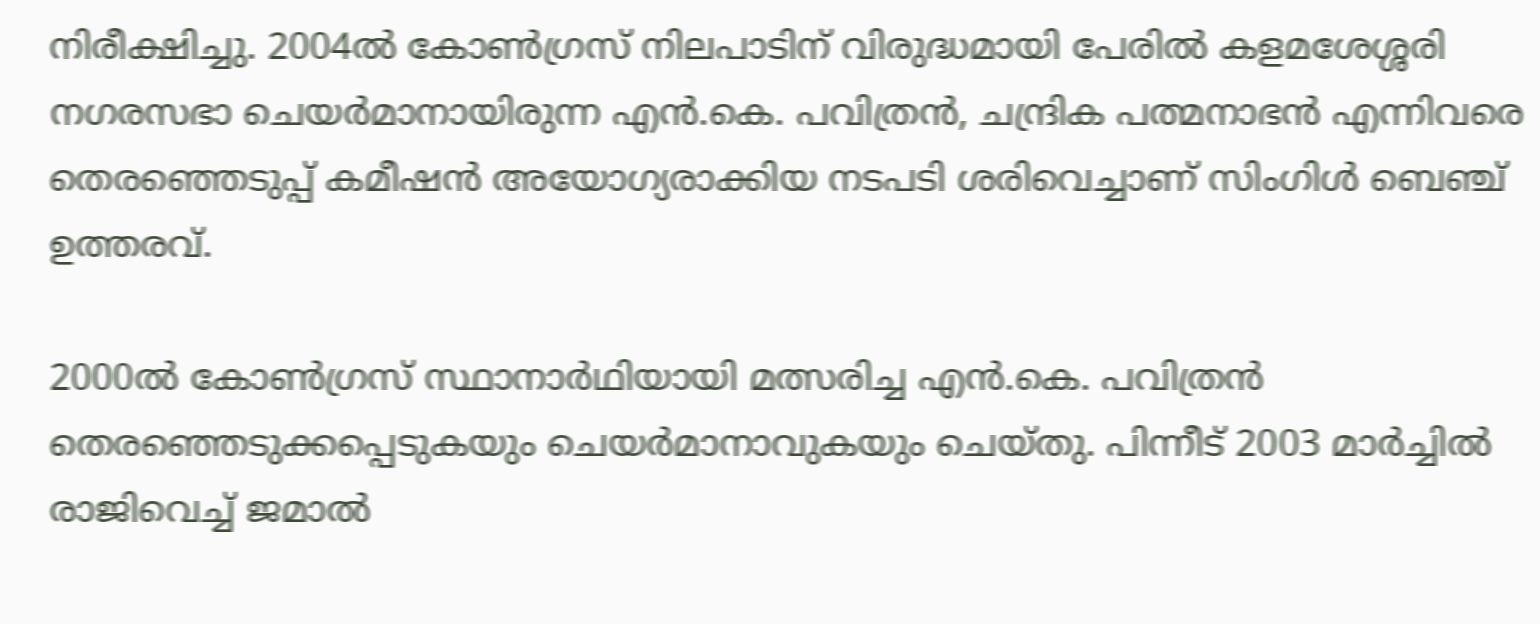നിരീക്ഷിച്ചു. 2004ല്‍ കോണ്‍ഗ്രസ് നിലപാടിന് വിരുദ്ധമായി പേരില്‍ കളമശേശ്ശരി നഗരസഭാ ചെയര്‍മാനായിരുന്ന എന്‍.കെ. പവിത്രന്‍, ചന്ദ്രിക പത്മനാഭന്‍ എന്നിവരെ തെരഞ്ഞെടുപ്പ് കമീഷന്‍ അയോഗ്യരാക്കിയ നടപടി ശരിവെച്ചാണ് സിംഗിള്‍ ബെഞ്ച് ഉത്തരവ്.

2000ല്‍ കോണ്‍ഗ്രസ് സ്ഥാനാര്‍ഥിയായി മത്സരിച്ച എന്‍.കെ. പവിത്രന്‍ തെരഞ്ഞെടുക്കപ്പെടുകയും ചെയര്‍മാനാവുകയും ചെയ്തു. പിന്നീട് 2003 മാര്‍ച്ചില്‍ രാജിവെച്ച് ജമാല്‍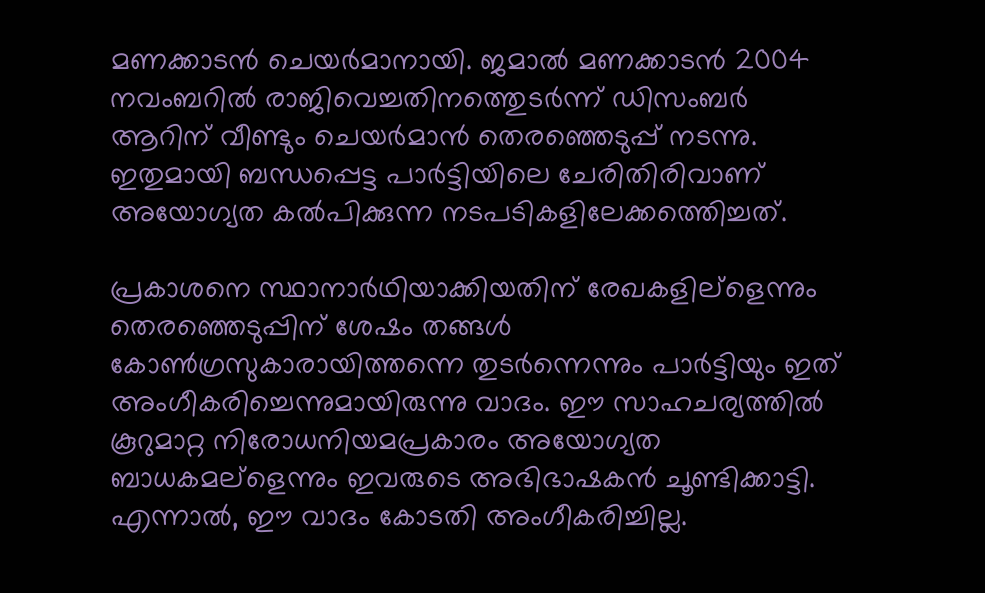മണക്കാടന്‍ ചെയര്‍മാനായി. ജമാല്‍ മണക്കാടന്‍ 2004 നവംബറില്‍ രാജിവെച്ചതിനത്തെുടര്‍ന്ന് ഡിസംബര്‍ ആറിന് വീണ്ടും ചെയര്‍മാന്‍ തെരഞ്ഞെടുപ്പ് നടന്നു. ഇതുമായി ബന്ധപ്പെട്ട പാര്‍ട്ടിയിലെ ചേരിതിരിവാണ് അയോഗ്യത കല്‍പിക്കുന്ന നടപടികളിലേക്കത്തെിച്ചത്.

പ്രകാശനെ സ്ഥാനാര്‍ഥിയാക്കിയതിന് രേഖകളില്ളെന്നും തെരഞ്ഞെടുപ്പിന് ശേഷം തങ്ങള്‍ കോണ്‍ഗ്രസുകാരായിത്തന്നെ തുടര്‍ന്നെന്നും പാര്‍ട്ടിയും ഇത് അംഗീകരിച്ചെന്നുമായിരുന്നു വാദം. ഈ സാഹചര്യത്തില്‍ കൂറുമാറ്റ നിരോധനിയമപ്രകാരം അയോഗ്യത ബാധകമല്ളെന്നും ഇവരുടെ അഭിഭാഷകന്‍ ചൂണ്ടിക്കാട്ടി. എന്നാല്‍, ഈ വാദം കോടതി അംഗീകരിച്ചില്ല.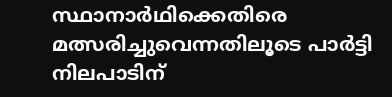സ്ഥാനാര്‍ഥിക്കെതിരെ മത്സരിച്ചുവെന്നതിലൂടെ പാര്‍ട്ടി നിലപാടിന്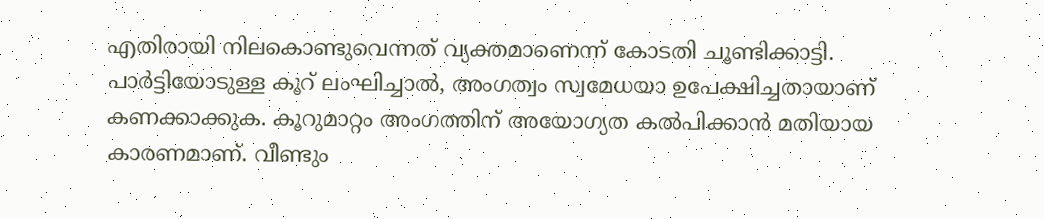എതിരായി നിലകൊണ്ടുവെന്നത് വ്യക്തമാണെന്ന് കോടതി ചൂണ്ടിക്കാട്ടി. പാര്‍ട്ടിയോടുള്ള കൂറ് ലംഘിച്ചാല്‍, അംഗത്വം സ്വമേധയാ ഉപേക്ഷിച്ചതായാണ് കണക്കാക്കുക. കൂറുമാറ്റം അംഗത്തിന് അയോഗ്യത കല്‍പിക്കാന്‍ മതിയായ കാരണമാണ്. വീണ്ടും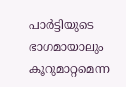പാര്‍ട്ടിയുടെ ഭാഗമായാലും കൂറുമാറ്റമെന്ന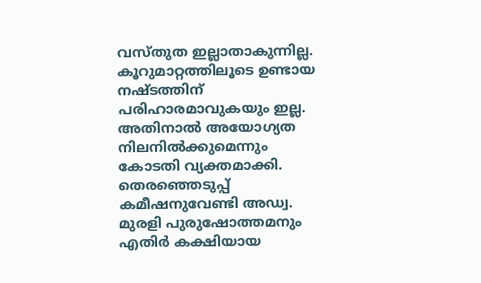വസ്തുത ഇല്ലാതാകുന്നില്ല. കൂറുമാറ്റത്തിലൂടെ ഉണ്ടായ നഷ്ടത്തിന് പരിഹാരമാവുകയും ഇല്ല. അതിനാല്‍ അയോഗ്യത നിലനില്‍ക്കുമെന്നും കോടതി വ്യക്തമാക്കി. തെരഞ്ഞെടുപ്പ് കമീഷനുവേണ്ടി അഡ്വ. മുരളി പുരുഷോത്തമനും എതിര്‍ കക്ഷിയായ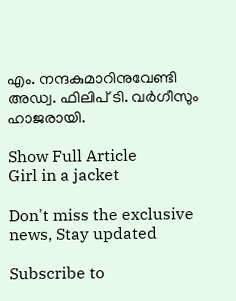എം. നന്ദകുമാറിനുവേണ്ടി അഡ്വ. ഫിലിപ് ടി. വര്‍ഗീസും ഹാജരായി.

Show Full Article
Girl in a jacket

Don't miss the exclusive news, Stay updated

Subscribe to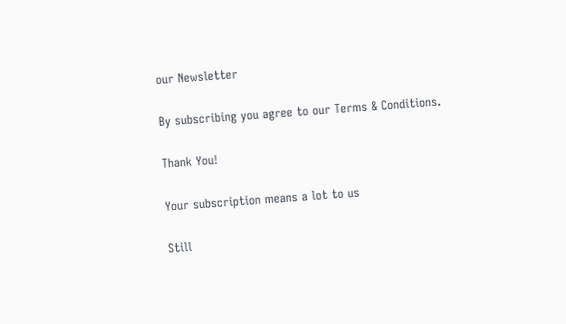our Newsletter

By subscribing you agree to our Terms & Conditions.

Thank You!

Your subscription means a lot to us

Still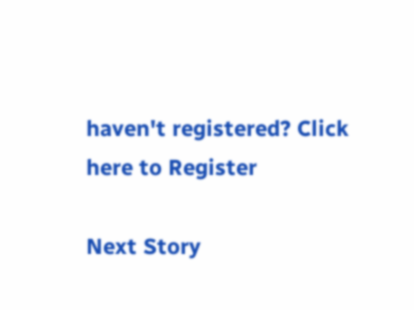haven't registered? Click here to Register

Next Story